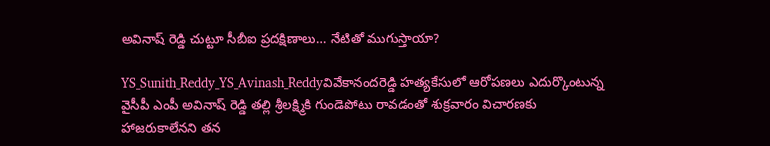అవినాష్ రెడ్డి చుట్టూ సీబీఐ ప్రదక్షిణాలు… నేటితో ముగుస్తాయా?

YS_Sunith_Reddy_YS_Avinash_Reddyవివేకానందరెడ్డి హత్యకేసులో ఆరోపణలు ఎదుర్కొంటున్న వైసీపీ ఎంపీ అవినాష్ రెడ్డి తల్లి శ్రీలక్ష్మికి గుండెపోటు రావడంతో శుక్రవారం విచారణకు హాజరుకాలేనని తన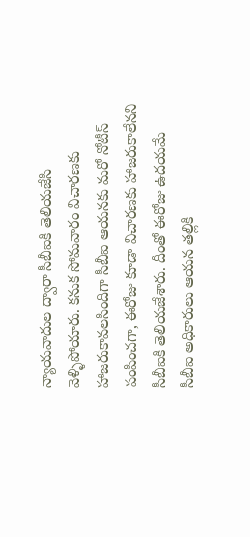న్యాయవాదుల ద్వారా సీబీఐకి తెలియజేసి వెళ్ళిపోయారు. కనుక సోమవారం విచారణకు హాజరుకావలసిందిగా సీబీఐ ఆయనకు మరో నోటీస్ పంపించగా, ఈరోజు కూడా విచారణకు హాజరుకాలేనని సీబీఐకి తెలియజేశారు. దీంతో ఈరోజు ఉదయమే సీబీఐ అధికారులు ఆయన తల్లికి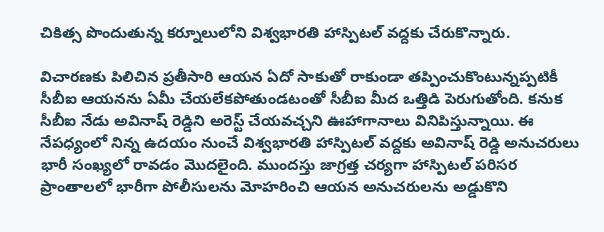చికిత్స పొందుతున్న కర్నూలులోని విశ్వభారతి హాస్పిటల్‌ వద్దకు చేరుకొన్నారు.

విచారణకు పిలిచిన ప్రతీసారి ఆయన ఏదో సాకుతో రాకుండా తప్పించుకొంటున్నప్పటికీ సీబీఐ ఆయనను ఏమీ చేయలేకపోతుండటంతో సీబీఐ మీద ఒత్తిడి పెరుగుతోంది. కనుక సీబీఐ నేడు అవినాష్ రెడ్డిని అరెస్ట్‌ చేయవచ్చని ఊహాగానాలు వినిపిస్తున్నాయి. ఈ నేపధ్యంలో నిన్న ఉదయం నుంచే విశ్వభారతి హాస్పిటల్‌ వద్దకు అవినాష్ రెడ్డి అనుచరులు భారీ సంఖ్యలో రావడం మొదలైంది. ముందస్తు జాగ్రత్త చర్యగా హాస్పిటల్‌ పరిసర ప్రాంతాలలో భారీగా పోలీసులను మోహరించి ఆయన అనుచరులను అడ్డుకొని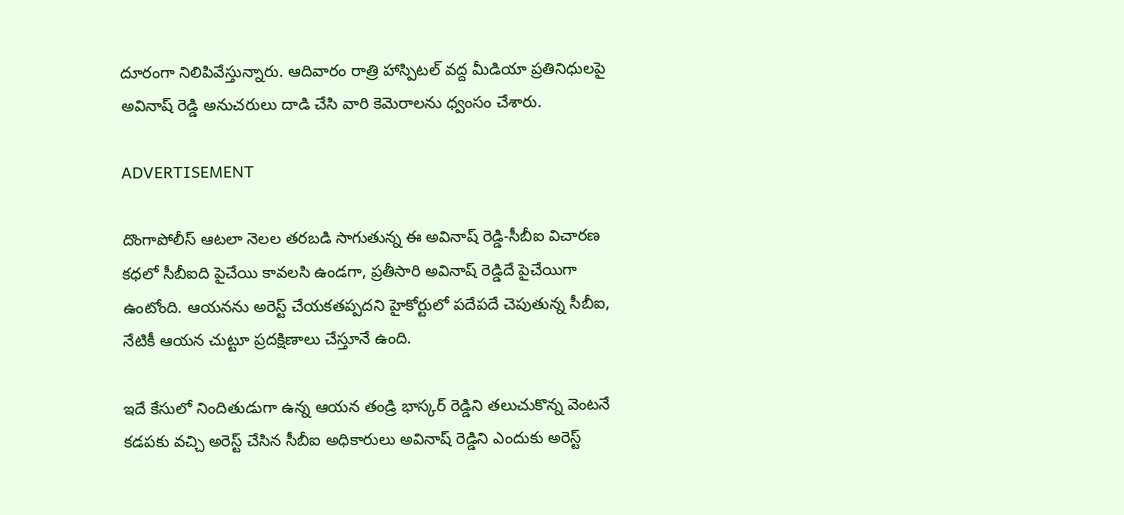దూరంగా నిలిపివేస్తున్నారు. ఆదివారం రాత్రి హాస్పిటల్‌ వద్ద మీడియా ప్రతినిధులపై అవినాష్ రెడ్డి అనుచరులు దాడి చేసి వారి కెమెరాలను ధ్వంసం చేశారు.

ADVERTISEMENT

దొంగాపోలీస్ ఆటలా నెలల తరబడి సాగుతున్న ఈ అవినాష్ రెడ్డి-సీబీఐ విచారణ కధలో సీబీఐది పైచేయి కావలసి ఉండగా, ప్రతీసారి అవినాష్ రెడ్డిదే పైచేయిగా ఉంటోంది. ఆయనను అరెస్ట్‌ చేయకతప్పదని హైకోర్టులో పదేపదే చెపుతున్న సీబీఐ, నేటికీ ఆయన చుట్టూ ప్రదక్షిణాలు చేస్తూనే ఉంది.

ఇదే కేసులో నిందితుడుగా ఉన్న ఆయన తండ్రి భాస్కర్ రెడ్డిని తలుచుకొన్న వెంటనే కడపకు వచ్చి అరెస్ట్‌ చేసిన సీబీఐ అధికారులు అవినాష్ రెడ్డిని ఎందుకు అరెస్ట్‌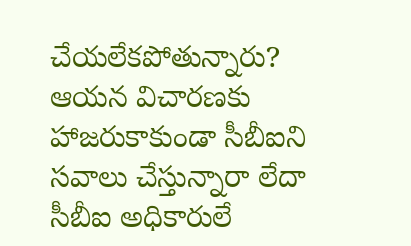చేయలేకపోతున్నారు? ఆయన విచారణకు హాజరుకాకుండా సీబీఐని సవాలు చేస్తున్నారా లేదా సీబీఐ అధికారులే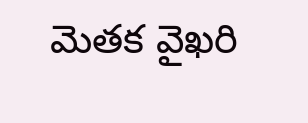మెతక వైఖరి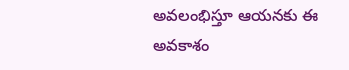అవలంభిస్తూ ఆయనకు ఈ అవకాశం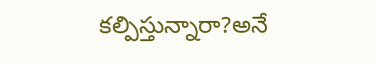కల్పిస్తున్నారా?అనే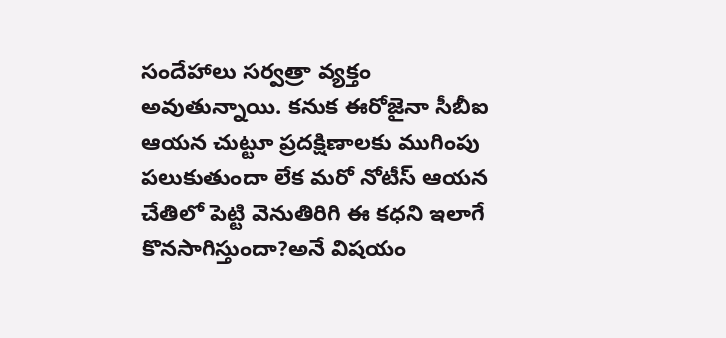సందేహాలు సర్వత్రా వ్యక్తం అవుతున్నాయి. కనుక ఈరోజైనా సీబీఐ ఆయన చుట్టూ ప్రదక్షిణాలకు ముగింపు పలుకుతుందా లేక మరో నోటీస్ ఆయన చేతిలో పెట్టి వెనుతిరిగి ఈ కధని ఇలాగే కొనసాగిస్తుందా?అనే విషయం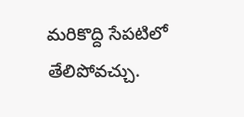మరికొద్ది సేపటిలో తేలిపోవచ్చు.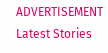ADVERTISEMENT
Latest Stories